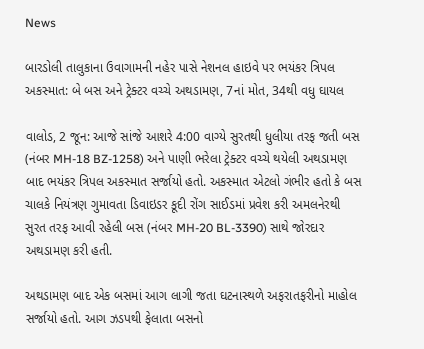News

બારડોલી તાલુકાના ઉવાગામની નહેર પાસે નેશનલ હાઇવે પર ભયંકર ત્રિપલ અકસ્માત: બે બસ અને ટ્રેક્ટર વચ્ચે અથડામણ, 7નાં મોત, 34થી વધુ ઘાયલ

વાલોડ, 2 જૂન: આજે સાંજે આશરે 4:00 વાગ્યે સુરતથી ધુલીયા તરફ જતી બસ (નંબર MH-18 BZ-1258) અને પાણી ભરેલા ટ્રેક્ટર વચ્ચે થયેલી અથડામણ બાદ ભયંકર ત્રિપલ અકસ્માત સર્જાયો હતો. અકસ્માત એટલો ગંભીર હતો કે બસ ચાલકે નિયંત્રણ ગુમાવતા ડિવાઇડર કૂદી રોંગ સાઈડમાં પ્રવેશ કરી અમલનેરથી સુરત તરફ આવી રહેલી બસ (નંબર MH-20 BL-3390) સાથે જોરદાર અથડામણ કરી હતી.

અથડામણ બાદ એક બસમાં આગ લાગી જતા ઘટનાસ્થળે અફરાતફરીનો માહોલ સર્જાયો હતો. આગ ઝડપથી ફેલાતા બસનો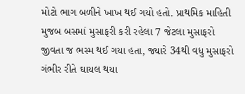મોટો ભાગ બળીને ખાખ થઈ ગયો હતો. પ્રાથમિક માહિતી મુજબ બસમાં મુસાફરી કરી રહેલા 7 જેટલા મુસાફરો જીવતા જ ભસ્મ થઈ ગયા હતા, જ્યારે 34થી વધુ મુસાફરો ગંભીર રીતે ઘાયલ થયા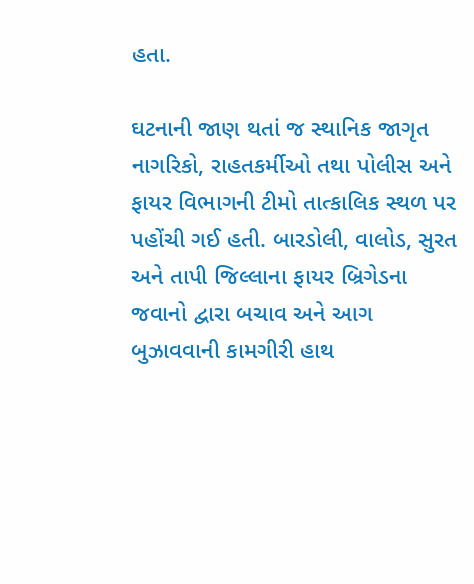હતા.

ઘટનાની જાણ થતાં જ સ્થાનિક જાગૃત નાગરિકો, રાહતકર્મીઓ તથા પોલીસ અને ફાયર વિભાગની ટીમો તાત્કાલિક સ્થળ પર પહોંચી ગઈ હતી. બારડોલી, વાલોડ, સુરત અને તાપી જિલ્લાના ફાયર બ્રિગેડના જવાનો દ્વારા બચાવ અને આગ બુઝાવવાની કામગીરી હાથ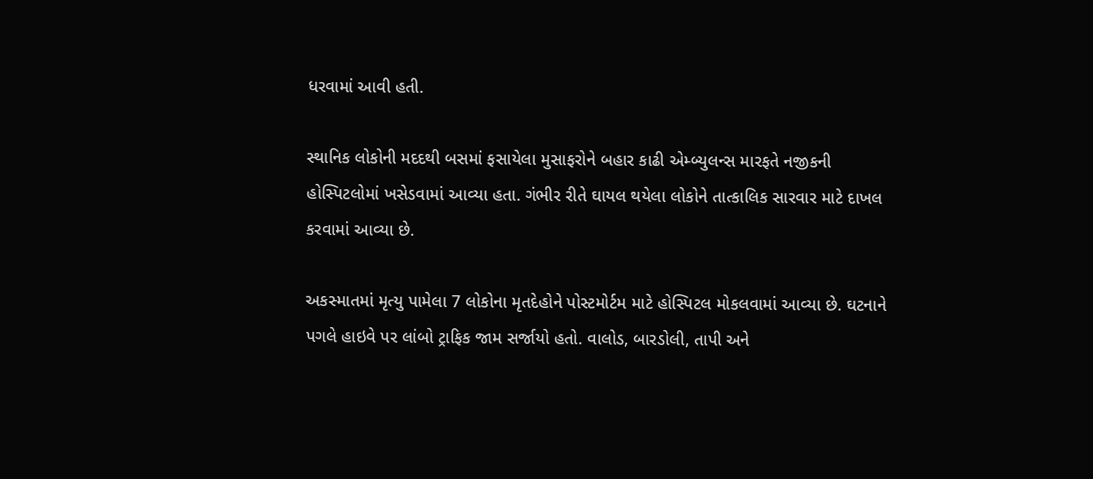ધરવામાં આવી હતી.

સ્થાનિક લોકોની મદદથી બસમાં ફસાયેલા મુસાફરોને બહાર કાઢી એમ્બ્યુલન્સ મારફતે નજીકની હોસ્પિટલોમાં ખસેડવામાં આવ્યા હતા. ગંભીર રીતે ઘાયલ થયેલા લોકોને તાત્કાલિક સારવાર માટે દાખલ કરવામાં આવ્યા છે.

અકસ્માતમાં મૃત્યુ પામેલા 7 લોકોના મૃતદેહોને પોસ્ટમોર્ટમ માટે હોસ્પિટલ મોકલવામાં આવ્યા છે. ઘટનાને પગલે હાઇવે પર લાંબો ટ્રાફિક જામ સર્જાયો હતો. વાલોડ, બારડોલી, તાપી અને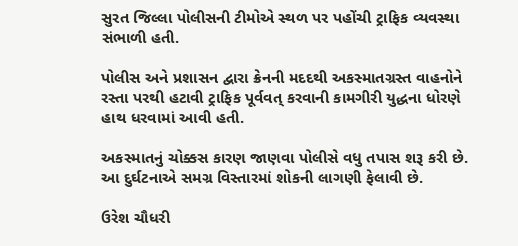સુરત જિલ્લા પોલીસની ટીમોએ સ્થળ પર પહોંચી ટ્રાફિક વ્યવસ્થા સંભાળી હતી.

પોલીસ અને પ્રશાસન દ્વારા ક્રેનની મદદથી અકસ્માતગ્રસ્ત વાહનોને રસ્તા પરથી હટાવી ટ્રાફિક પૂર્વવત્ કરવાની કામગીરી યુદ્ધના ધોરણે હાથ ધરવામાં આવી હતી.

અકસ્માતનું ચોક્કસ કારણ જાણવા પોલીસે વધુ તપાસ શરૂ કરી છે. આ દુર્ઘટનાએ સમગ્ર વિસ્તારમાં શોકની લાગણી ફેલાવી છે.

ઉરેશ ચૌધરી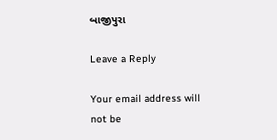બાજીપુરા

Leave a Reply

Your email address will not be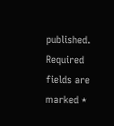published. Required fields are marked *